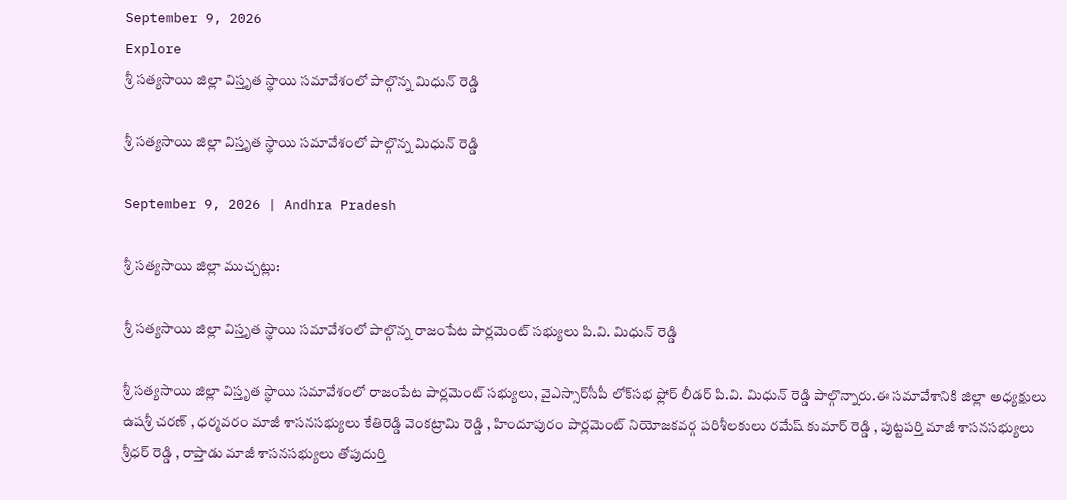September 9, 2026
Explore
శ్రీ సత్యసాయి జిల్లా విస్తృత స్థాయి సమావేశంలో పాల్గొన్న మిధున్ రెడ్డి

శ్రీ సత్యసాయి జిల్లా విస్తృత స్థాయి సమావేశంలో పాల్గొన్న మిధున్ రెడ్డి

September 9, 2026 | Andhra Pradesh

శ్రీ సత్యసాయి జిల్లా ముచ్చట్లు:

శ్రీ సత్యసాయి జిల్లా విస్తృత స్థాయి సమావేశంలో పాల్గొన్న రాజంపేట పార్లమెంట్ సభ్యులు పి.వి. మిధున్ రెడ్డి

శ్రీ సత్యసాయి జిల్లా విస్తృత స్థాయి సమావేశంలో రాజంపేట పార్లమెంట్ సభ్యులు, వైఎస్సార్‌సీపీ లోక్‌సభ ఫ్లోర్ లీడర్ పి.వి. మిధున్ రెడ్డి పాల్గొన్నారు.ఈ సమావేశానికి జిల్లా అధ్యక్షులు ఉషశ్రీ చరణ్ , ధర్మవరం మాజీ శాసనసభ్యులు కేతిరెడ్డి వెంకట్రామి రెడ్డి , హిందూపురం పార్లమెంట్ నియోజకవర్గ పరిశీలకులు రమేష్ కుమార్ రెడ్డి , పుట్టపర్తి మాజీ శాసనసభ్యులు శ్రీధర్ రెడ్డి , రాప్తాడు మాజీ శాసనసభ్యులు తోపుదుర్తి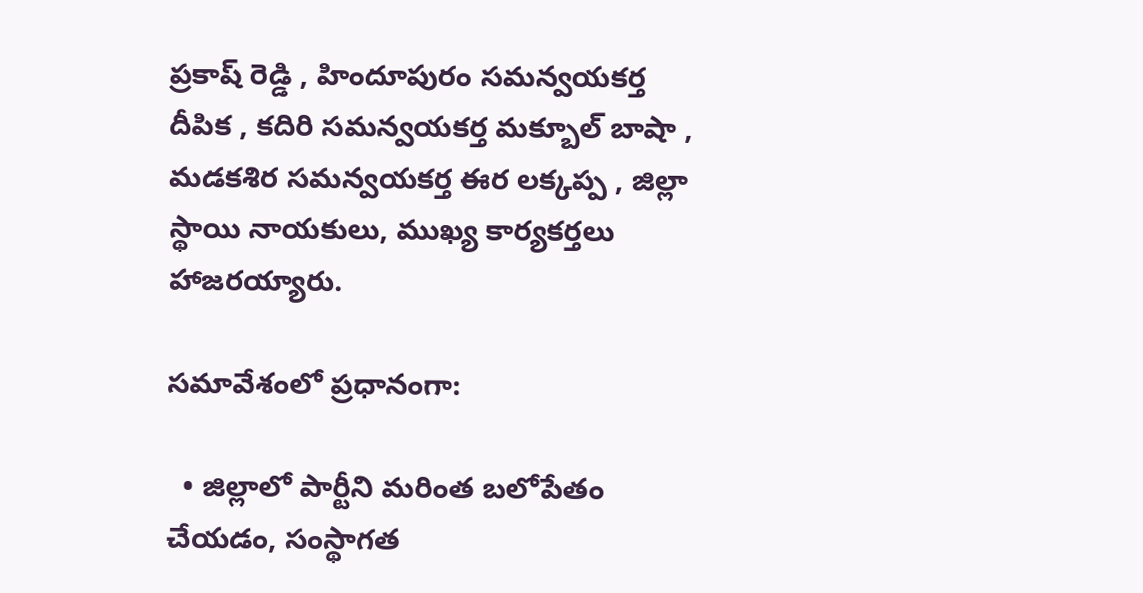ప్రకాష్ రెడ్డి , హిందూపురం సమన్వయకర్త దీపిక , కదిరి సమన్వయకర్త మక్బూల్ బాషా , మడకశిర సమన్వయకర్త ఈర లక్కప్ప , జిల్లా స్థాయి నాయకులు, ముఖ్య కార్యకర్తలు హాజరయ్యారు.

సమావేశంలో ప్రధానంగా:

  • జిల్లాలో పార్టీని మరింత బలోపేతం చేయడం, సంస్థాగత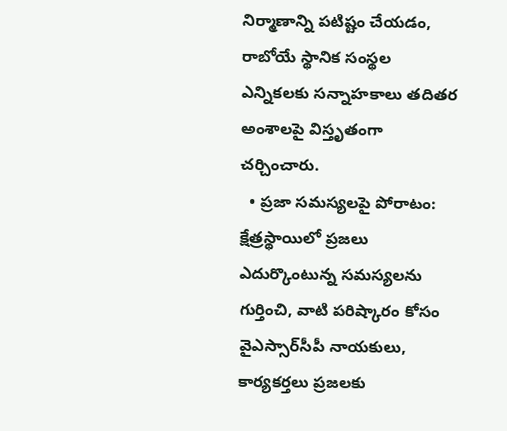నిర్మాణాన్ని పటిష్టం చేయడం, రాబోయే స్థానిక సంస్థల ఎన్నికలకు సన్నాహకాలు తదితర అంశాలపై విస్తృతంగా చర్చించారు.
  • ప్రజా సమస్యలపై పోరాటం: క్షేత్రస్థాయిలో ప్రజలు ఎదుర్కొంటున్న సమస్యలను గుర్తించి, వాటి పరిష్కారం కోసం వైఎస్సార్‌సీపీ నాయకులు, కార్యకర్తలు ప్రజలకు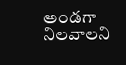అండగా నిలవాలని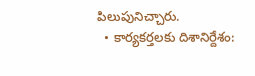పిలుపునిచ్చారు.
  • కార్యకర్తలకు దిశానిర్దేశం: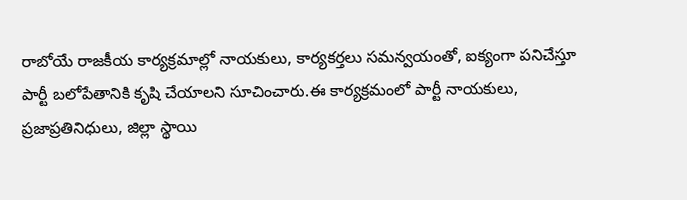రాబోయే రాజకీయ కార్యక్రమాల్లో నాయకులు, కార్యకర్తలు సమన్వయంతో, ఐక్యంగా పనిచేస్తూ పార్టీ బలోపేతానికి కృషి చేయాలని సూచించారు.ఈ కార్యక్రమంలో పార్టీ నాయకులు, ప్రజాప్రతినిధులు, జిల్లా స్థాయి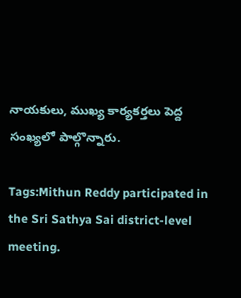నాయకులు, ముఖ్య కార్యకర్తలు పెద్ద సంఖ్యలో పాల్గొన్నారు.

Tags:Mithun Reddy participated in the Sri Sathya Sai district-level meeting.